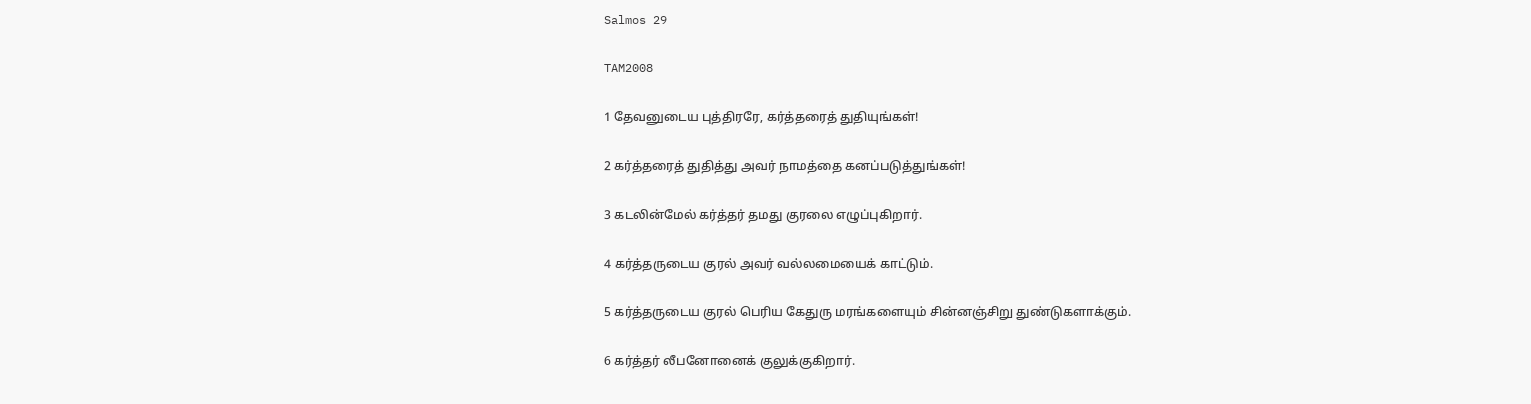Salmos 29

TAM2008

1 தேவனுடைய புத்திரரே, கர்த்தரைத் துதியுங்கள்!

2 கர்த்தரைத் துதித்து அவர் நாமத்தை கனப்படுத்துங்கள்!

3 கடலின்மேல் கர்த்தர் தமது குரலை எழுப்புகிறார்.

4 கர்த்தருடைய குரல் அவர் வல்லமையைக் காட்டும்.

5 கர்த்தருடைய குரல் பெரிய கேதுரு மரங்களையும் சின்னஞ்சிறு துண்டுகளாக்கும்.

6 கர்த்தர் லீபனோனைக் குலுக்குகிறார்.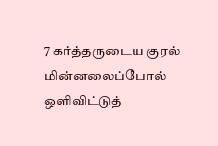7 கர்த்தருடைய குரல் மின்னலைப்போல் ஒளிவிட்டுத்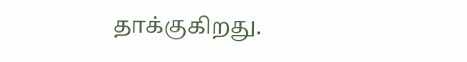தாக்குகிறது.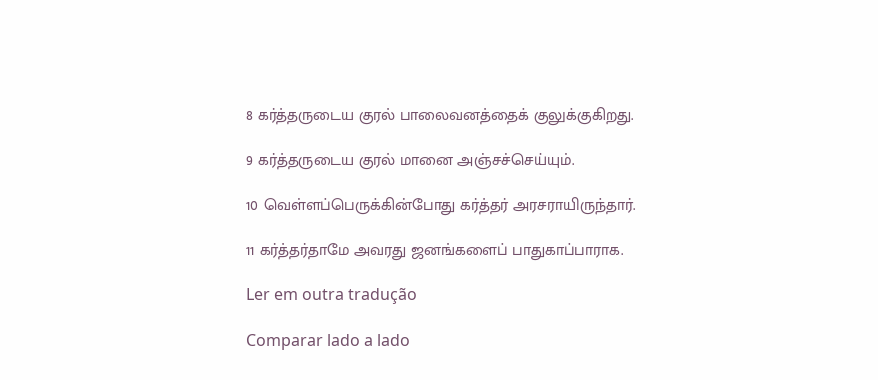8 கர்த்தருடைய குரல் பாலைவனத்தைக் குலுக்குகிறது.

9 கர்த்தருடைய குரல் மானை அஞ்சச்செய்யும்.

10 வெள்ளப்பெருக்கின்போது கர்த்தர் அரசராயிருந்தார்.

11 கர்த்தர்தாமே அவரது ஜனங்களைப் பாதுகாப்பாராக.

Ler em outra tradução

Comparar lado a lado